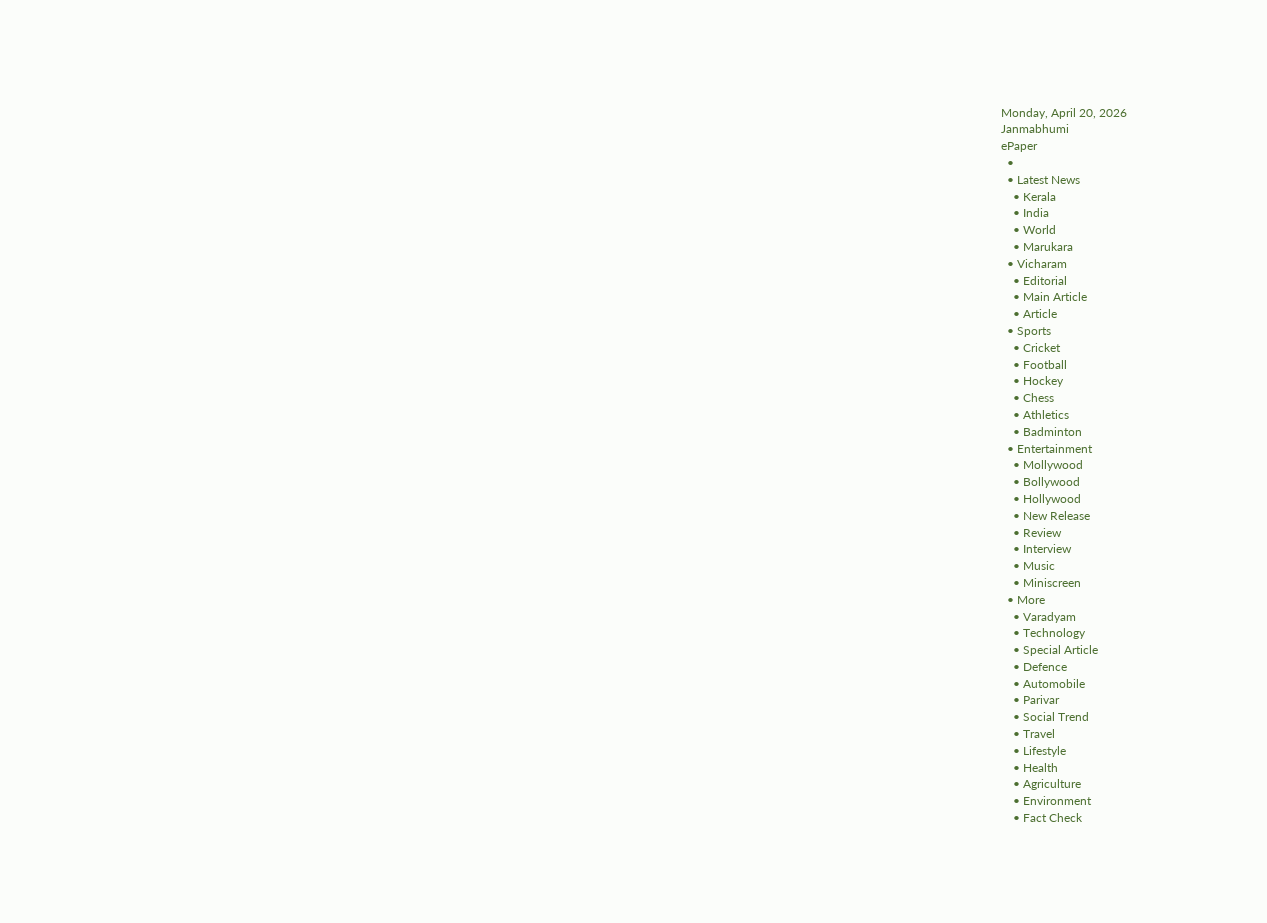Monday, April 20, 2026
Janmabhumi
ePaper
  •
  • Latest News
    • Kerala
    • India
    • World
    • Marukara
  • Vicharam
    • Editorial
    • Main Article
    • Article
  • Sports
    • Cricket
    • Football
    • Hockey
    • Chess
    • Athletics
    • Badminton
  • Entertainment
    • Mollywood
    • Bollywood
    • Hollywood
    • New Release
    • Review
    • Interview
    • Music
    • Miniscreen
  • More
    • Varadyam
    • Technology
    • Special Article
    • Defence
    • Automobile
    • Parivar
    • Social Trend
    • Travel
    • Lifestyle
    • Health
    • Agriculture
    • Environment
    • Fact Check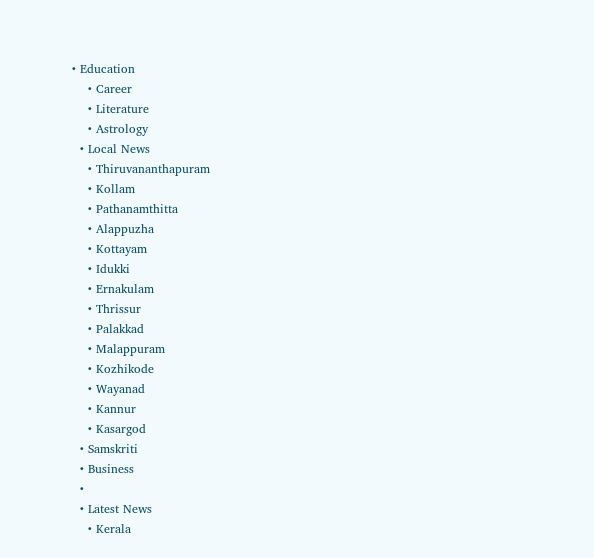• Education
    • Career
    • Literature
    • Astrology
  • Local News
    • Thiruvananthapuram
    • Kollam
    • Pathanamthitta
    • Alappuzha
    • Kottayam
    • Idukki
    • Ernakulam
    • Thrissur
    • Palakkad
    • Malappuram
    • Kozhikode
    • Wayanad
    • Kannur
    • Kasargod
  • Samskriti
  • Business
  •
  • Latest News
    • Kerala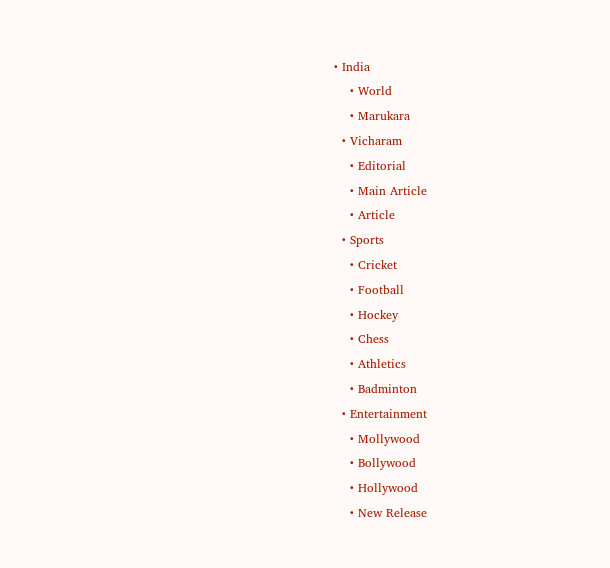• India
    • World
    • Marukara
  • Vicharam
    • Editorial
    • Main Article
    • Article
  • Sports
    • Cricket
    • Football
    • Hockey
    • Chess
    • Athletics
    • Badminton
  • Entertainment
    • Mollywood
    • Bollywood
    • Hollywood
    • New Release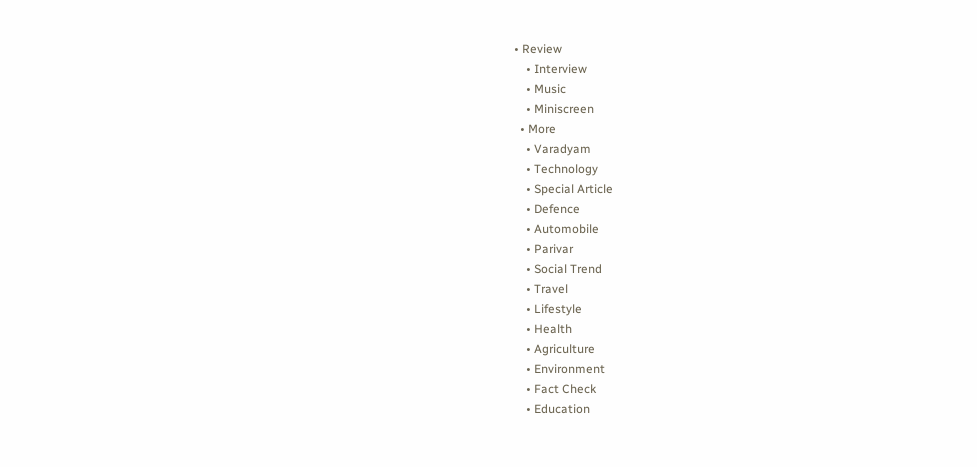• Review
    • Interview
    • Music
    • Miniscreen
  • More
    • Varadyam
    • Technology
    • Special Article
    • Defence
    • Automobile
    • Parivar
    • Social Trend
    • Travel
    • Lifestyle
    • Health
    • Agriculture
    • Environment
    • Fact Check
    • Education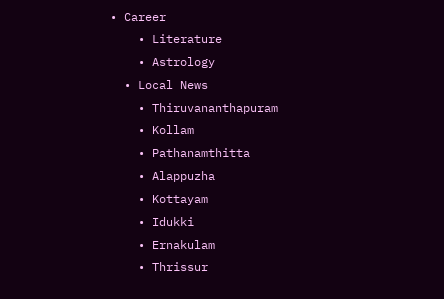• Career
    • Literature
    • Astrology
  • Local News
    • Thiruvananthapuram
    • Kollam
    • Pathanamthitta
    • Alappuzha
    • Kottayam
    • Idukki
    • Ernakulam
    • Thrissur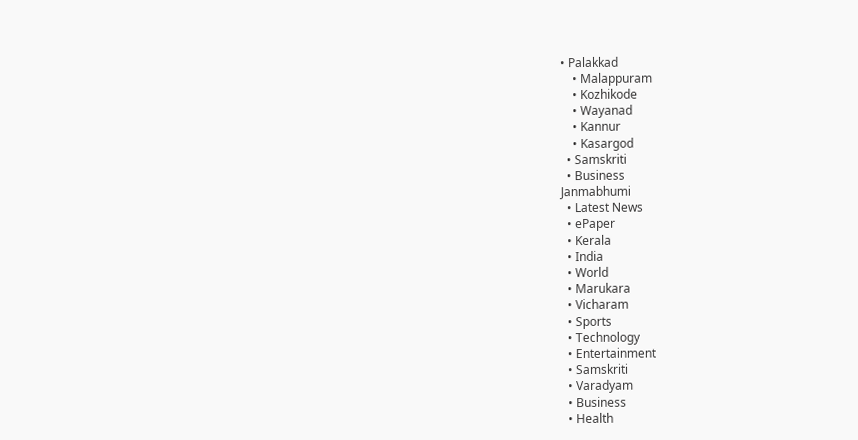• Palakkad
    • Malappuram
    • Kozhikode
    • Wayanad
    • Kannur
    • Kasargod
  • Samskriti
  • Business
Janmabhumi
  • Latest News
  • ePaper
  • Kerala
  • India
  • World
  • Marukara
  • Vicharam
  • Sports
  • Technology
  • Entertainment
  • Samskriti
  • Varadyam
  • Business
  • Health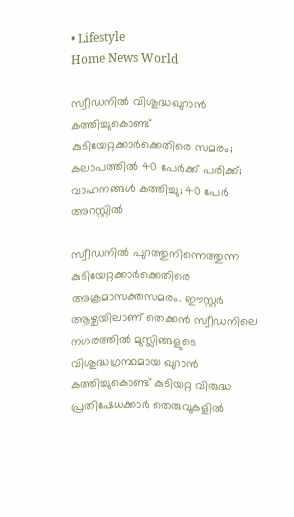• Lifestyle
Home News World

സ്വീഡനില്‍ വിശുദ്ധഖുറാന്‍ കത്തിച്ചുകൊണ്ട് കുടിയേറ്റക്കാര്‍ക്കെതിരെ സമരം; കലാപത്തില്‍ 40 പേര്‍ക്ക് പരിക്ക്; വാഹനങ്ങള്‍ കത്തിച്ചു; 40 പേര്‍ അറസ്റ്റില്‍

സ്വീഡനില്‍ പുറത്തുനിന്നെത്തുന്ന കുടിയേറ്റക്കാര്‍ക്കെതിരെ അക്രമാസക്തസമരം. ഈസ്റ്റര്‍ ആഴ്ചയിലാണ് തെക്കന്‍ സ്വീഡനിലെ നഗരത്തില്‍ മുസ്ലിങ്ങളുടെ വിശുദ്ധഗ്രന്ഥമായ ഖുറാന്‍ കത്തിച്ചുകൊണ്ട് കുടിയറ്റ വിരുദ്ധ പ്രതിഷേധക്കാര്‍ തെരുവുകളില്‍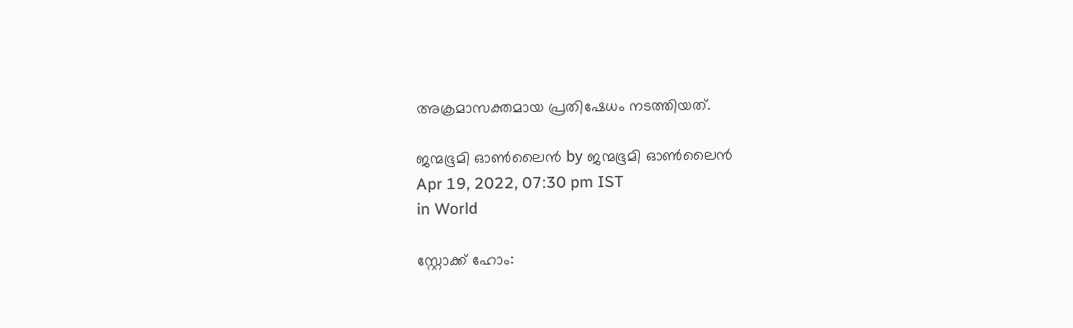അക്രമാസക്തമായ പ്രതിഷേധം നടത്തിയത്.

ജന്മഭൂമി ഓണ്‍ലൈന്‍ by ജന്മഭൂമി ഓണ്‍ലൈന്‍
Apr 19, 2022, 07:30 pm IST
in World

സ്റ്റോക്ക് ഹോം: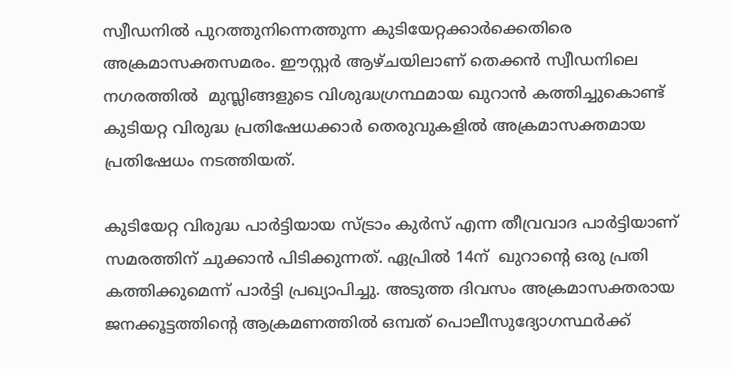സ്വീഡനില്‍ പുറത്തുനിന്നെത്തുന്ന കുടിയേറ്റക്കാര്‍ക്കെതിരെ അക്രമാസക്തസമരം. ഈസ്റ്റര്‍ ആഴ്ചയിലാണ് തെക്കന്‍ സ്വീഡനിലെ നഗരത്തില്‍  മുസ്ലിങ്ങളുടെ വിശുദ്ധഗ്രന്ഥമായ ഖുറാന്‍ കത്തിച്ചുകൊണ്ട്  കുടിയറ്റ വിരുദ്ധ പ്രതിഷേധക്കാര്‍ തെരുവുകളില്‍ അക്രമാസക്തമായ പ്രതിഷേധം നടത്തിയത്.

കുടിയേറ്റ വിരുദ്ധ പാര്‍ട്ടിയായ സ്ട്രാം കുര്‍സ് എന്ന തീവ്രവാദ പാര്‍ട്ടിയാണ് സമരത്തിന് ചുക്കാന്‍ പിടിക്കുന്നത്. ഏപ്രില്‍ 14ന്  ഖുറാന്റെ ഒരു പ്രതി കത്തിക്കുമെന്ന് പാര്‍ട്ടി പ്രഖ്യാപിച്ചു. അടുത്ത ദിവസം അക്രമാസക്തരായ ജനക്കൂട്ടത്തിന്റെ ആക്രമണത്തില്‍ ഒമ്പത് പൊലീസുദ്യോഗസ്ഥര്‍ക്ക്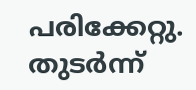പരിക്കേറ്റു. തുടര്‍ന്ന്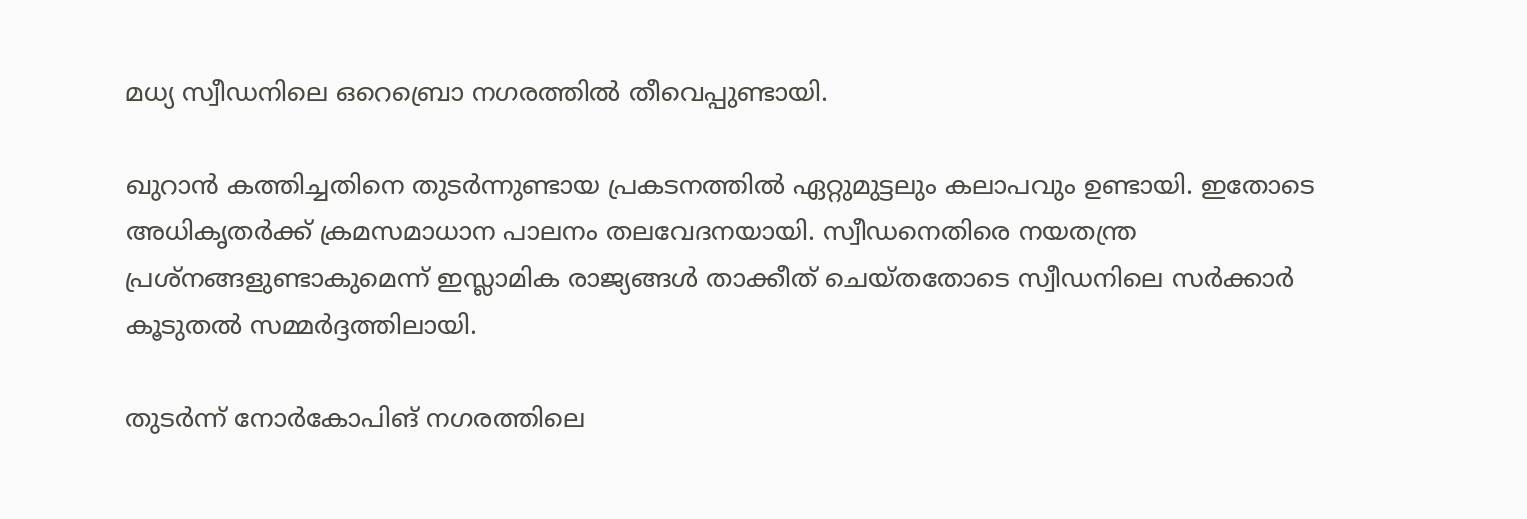മധ്യ സ്വീഡനിലെ ഒറെബ്രൊ നഗരത്തില്‍ തീവെപ്പുണ്ടായി.

ഖുറാന്‍ കത്തിച്ചതിനെ തുടര്‍ന്നുണ്ടായ പ്രകടനത്തില്‍ ഏറ്റുമുട്ടലും കലാപവും ഉണ്ടായി. ഇതോടെ അധികൃതര്‍ക്ക് ക്രമസമാധാന പാലനം തലവേദനയായി. സ്വീഡനെതിരെ നയതന്ത്ര പ്രശ്‌നങ്ങളുണ്ടാകുമെന്ന് ഇസ്ലാമിക രാജ്യങ്ങള്‍ താക്കീത് ചെയ്തതോടെ സ്വീഡനിലെ സര്‍ക്കാര്‍ കൂടുതല്‍ സമ്മര്‍ദ്ദത്തിലായി.

തുടര്‍ന്ന് നോര്‍കോപിങ് നഗരത്തിലെ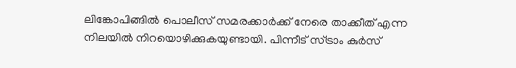ലിങ്കോപിങ്ങില്‍ പൊലീസ് സമരക്കാര്‍ക്ക് നേരെ താക്കീത് എന്ന നിലയില്‍ നിറയൊഴിക്കുകയുണ്ടായി. പിന്നീട് സ്ട്രാം കുര്‍സ്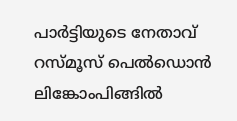പാര്‍ട്ടിയുടെ നേതാവ് റസ്മൂസ് പെല്‍ഡൊന്‍ ലിങ്കോംപിങ്ങില്‍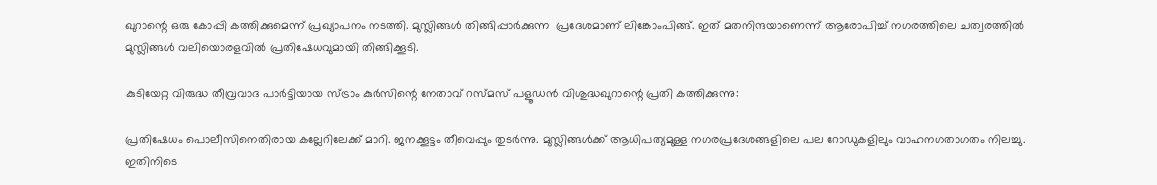ഖുറാന്റെ ഒരു കോപ്പി കത്തിക്കുമെന്ന് പ്രഖ്യാപനം നടത്തി. മുസ്ലിങ്ങള്‍ തിങ്ങിപ്പാര്‍ക്കുന്ന  പ്രദേശമാണ് ലിങ്കോംപിങ്ങ്. ഇത് മതനിന്ദയാണെന്ന് ആരോപിച്ച് നഗരത്തിലെ ചത്വരത്തില്‍ മുസ്ലിങ്ങള്‍ വലിയൊരളവില്‍ പ്രതിഷേധവുമായി തിങ്ങിക്കൂടി.

കുടിയേറ്റ വിരുദ്ധ തീവ്രവാദ പാര്‍ട്ടിയായ സ്ട്രാം കുര്‍സിന്റെ നേതാവ് റസ്മസ് പളൂഡന്‍ വിശുദ്ധഖുറാന്റെ പ്രതി കത്തിക്കുന്നു:

പ്രതിഷേധം പൊലീസിനെതിരായ കല്ലേറിലേക്ക് മാറി. ജനക്കൂട്ടം തീവെപ്പും തുടര്‍ന്നു. മുസ്ലിങ്ങള്‍ക്ക് ആധിപത്യമുള്ള നഗരപ്രദേശങ്ങളിലെ പല റോഡുകളിലും വാഹനഗതാഗതം നിലച്ചു. ഇതിനിടെ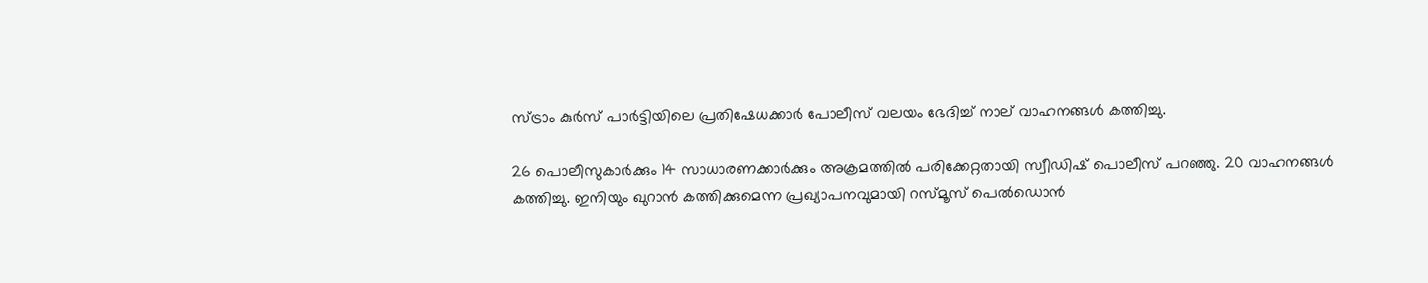സ്ട്രാം കുര്‍സ് പാര്‍ട്ടിയിലെ പ്രതിഷേധക്കാര്‍ പോലീസ് വലയം ഭേദിച്ച് നാല് വാഹനങ്ങള്‍ കത്തിച്ചു.

26 പൊലീസുകാര്‍ക്കും 14 സാധാരണക്കാര്‍ക്കും അക്രമത്തില്‍ പരിക്കേറ്റതായി സ്വീഡിഷ് പൊലീസ് പറഞ്ഞു. 20 വാഹനങ്ങള്‍ കത്തിച്ചു. ഇനിയും ഖുറാന്‍ കത്തിക്കുമെന്ന പ്രഖ്യാപനവുമായി റസ്മൂസ് പെല്‍ഡൊന്‍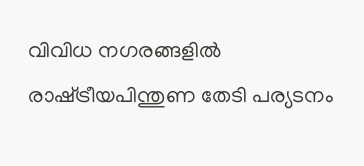വിവിധ നഗരങ്ങളില്‍ രാഷ്‌ട്രീയപിന്തുണ തേടി പര്യടനം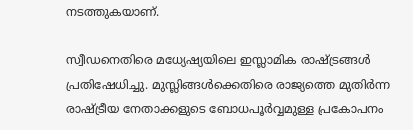നടത്തുകയാണ്.

സ്വീഡനെതിരെ മധ്യേഷ്യയിലെ ഇസ്ലാമിക രാഷ്‌ട്രങ്ങള്‍ പ്രതിഷേധിച്ചു. മുസ്ലിങ്ങള്‍ക്കെതിരെ രാജ്യത്തെ മുതിര്‍ന്ന രാഷ്‌ട്രീയ നേതാക്കളുടെ ബോധപൂര്‍വ്വമുള്ള പ്രകോപനം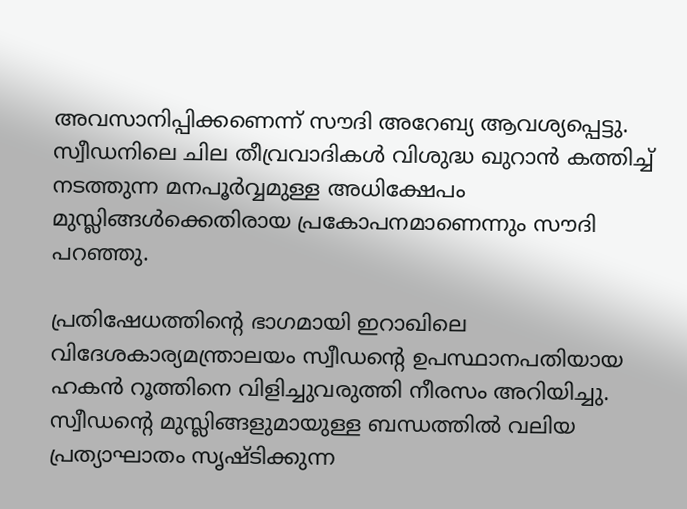അവസാനിപ്പിക്കണെന്ന് സൗദി അറേബ്യ ആവശ്യപ്പെട്ടു. സ്വീഡനിലെ ചില തീവ്രവാദികള്‍ വിശുദ്ധ ഖുറാന്‍ കത്തിച്ച് നടത്തുന്ന മനപൂര്‍വ്വമുള്ള അധിക്ഷേപം മുസ്ലിങ്ങള്‍ക്കെതിരായ പ്രകോപനമാണെന്നും സൗദി പറഞ്ഞു.

പ്രതിഷേധത്തിന്റെ ഭാഗമായി ഇറാഖിലെ വിദേശകാര്യമന്ത്രാലയം സ്വീഡന്റെ ഉപസ്ഥാനപതിയായ ഹകന്‍ റൂത്തിനെ വിളിച്ചുവരുത്തി നീരസം അറിയിച്ചു. സ്വീഡന്റെ മുസ്ലിങ്ങളുമായുള്ള ബന്ധത്തില്‍ വലിയ പ്രത്യാഘാതം സൃഷ്ടിക്കുന്ന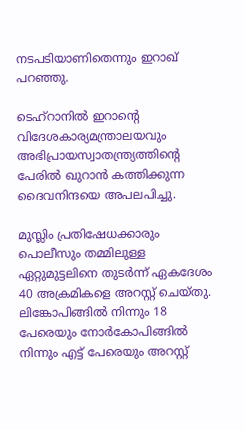നടപടിയാണിതെന്നും ഇറാഖ് പറഞ്ഞു.

ടെഹ്‌റാനില്‍ ഇറാന്റെ വിദേശകാര്യമന്ത്രാലയവും അഭിപ്രായസ്വാതന്ത്ര്യത്തിന്റെ പേരില്‍ ഖുറാന്‍ കത്തിക്കുന്ന ദൈവനിന്ദയെ അപലപിച്ചു.

മുസ്ലിം പ്രതിഷേധക്കാരും പൊലീസും തമ്മിലുള്ള ഏറ്റുമുട്ടലിനെ തുടര്‍ന്ന് ഏകദേശം 40 അക്രമികളെ അറസ്റ്റ് ചെയ്തു. ലിങ്കോപിങ്ങില്‍ നിന്നും 18 പേരെയും നോര്‍കോപിങ്ങില്‍ നിന്നും എട്ട് പേരെയും അറസ്റ്റ്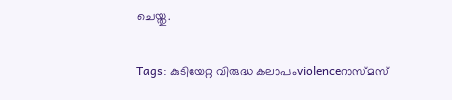ചെയ്തു.

Tags: കുടിയേറ്റ വിരുദ്ധ കലാപംviolenceറാസ്മസ്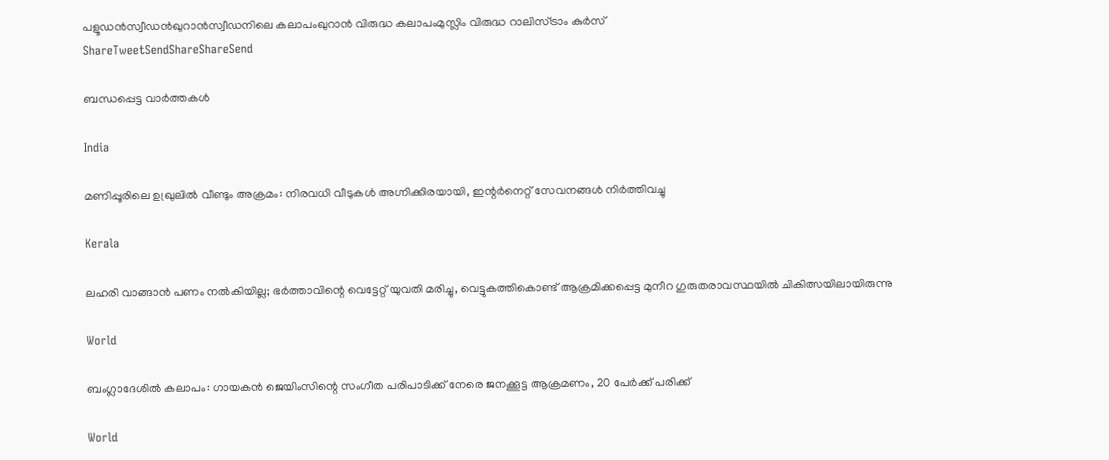പളൂഡന്‍സ്വീഡന്‍ഖുറാന്‍സ്വീഡനിലെ കലാപംഖുറാന്‍ വിരുദ്ധ കലാപംമുസ്ലിം വിരുദ്ധ റാലിസ്ട്രാം കുര്‍സ്
ShareTweetSendShareShareSend

ബന്ധപ്പെട്ട വാര്‍ത്തകള്‍

India

മണിപ്പൂരിലെ ഉഖ്രുലിൽ വീണ്ടും അക്രമം: നിരവധി വീടുകൾ അഗ്നിക്കിരയായി, ഇന്റർനെറ്റ് സേവനങ്ങൾ നിർത്തിവച്ചു

Kerala

ലഹരി വാങ്ങാൻ പണം നൽകിയില്ല; ഭർത്താവിന്റെ വെട്ടേറ്റ് യുവതി മരിച്ചു, വെട്ടുകത്തികൊണ്ട് ആക്രമിക്കപ്പെട്ട മുനീറ ഗുരുതരാവസ്ഥയിൽ ചികിത്സയിലായിരുന്നു

World

ബംഗ്ലാദേശിൽ കലാപം: ഗായകൻ ജെയിംസിന്റെ സംഗീത പരിപാടിക്ക് നേരെ ജനക്കൂട്ട ആക്രമണം, 20 പേർക്ക് പരിക്ക്

World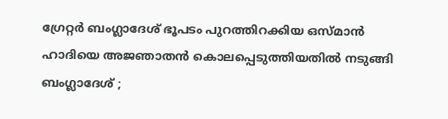ഗ്രേറ്റർ ബംഗ്ലാദേശ് ഭൂപടം പുറത്തിറക്കിയ ഒസ്മാൻ ഹാദിയെ അജഞാതൻ കൊലപ്പെടുത്തിയതിൽ നടുങ്ങി ബംഗ്ലാദേശ് ;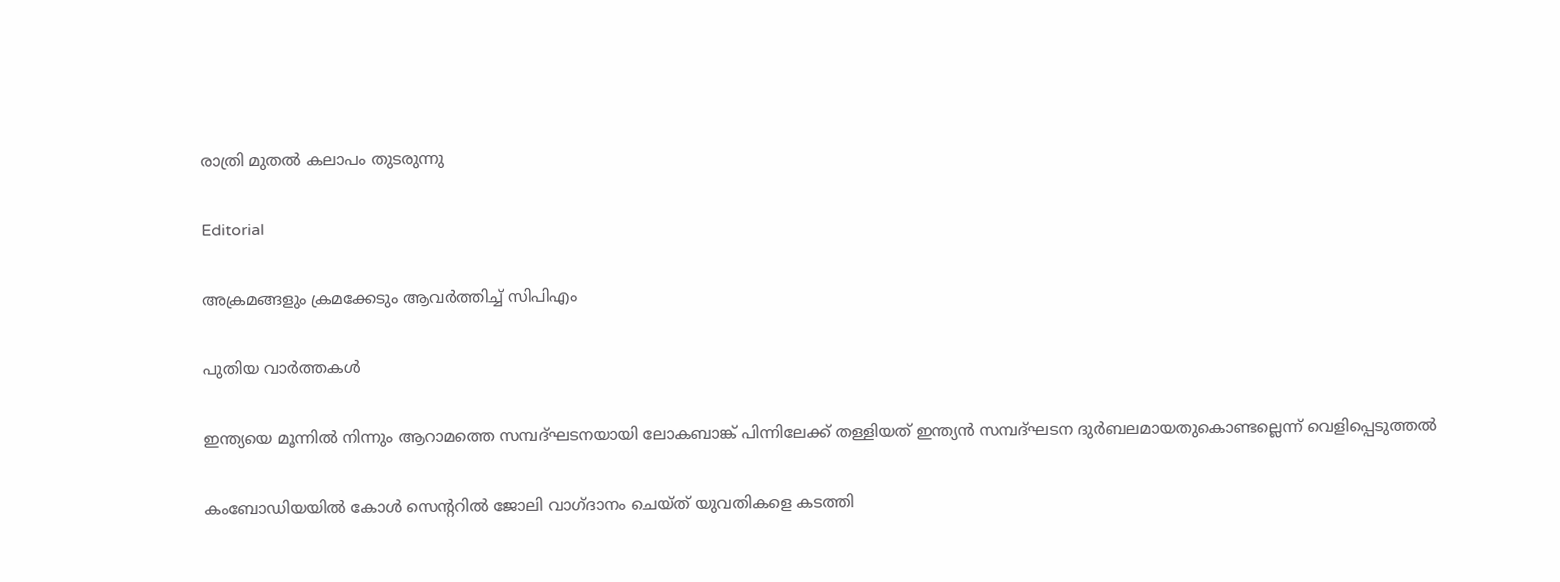രാത്രി മുതൽ കലാപം തുടരുന്നു

Editorial

അക്രമങ്ങളും ക്രമക്കേടും ആവര്‍ത്തിച്ച് സിപിഎം

പുതിയ വാര്‍ത്തകള്‍

ഇന്ത്യയെ മൂന്നില്‍ നിന്നും ആറാമത്തെ സമ്പദ്ഘടനയായി ലോകബാങ്ക് പിന്നിലേക്ക് തള്ളിയത് ഇന്ത്യന്‍ സമ്പദ്ഘടന ദുര്‍ബലമായതുകൊണ്ടല്ലെന്ന് വെളിപ്പെടുത്തല്‍

കംബോഡിയയില്‍ കോള്‍ സെന്ററില്‍ ജോലി വാഗ്ദാനം ചെയ്ത് യുവതികളെ കടത്തി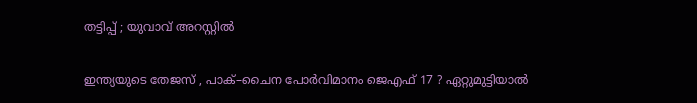തട്ടിപ്പ് ; യുവാവ് അറസ്റ്റില്‍

ഇന്ത്യയുടെ തേജസ് , പാക്–ചൈന പോര്‍വിമാനം ജെഎഫ് 17 ? ഏറ്റുമുട്ടിയാൽ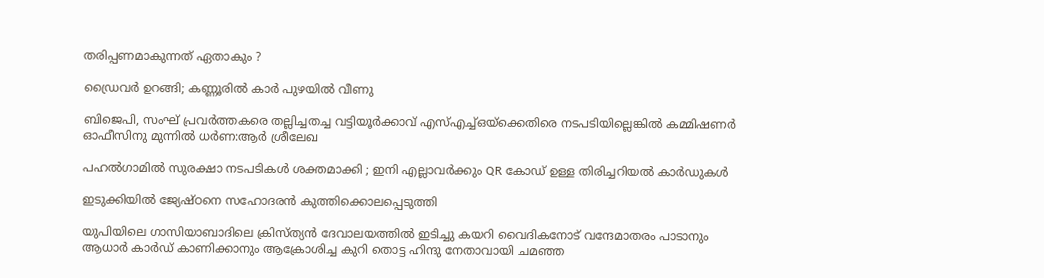തരിപ്പണമാകുന്നത് ഏതാകും ?

ഡ്രൈവര്‍ ഉറങ്ങി; കണ്ണൂരില്‍ കാര്‍ പുഴയില്‍ വീണു

ബിജെപി, സംഘ് പ്രവര്‍ത്തകരെ തല്ലിച്ചതച്ച വട്ടിയൂര്‍ക്കാവ് എസ്എച്ച്ഒയ്‌ക്കെതിരെ നടപടിയില്ലെങ്കില്‍ കമ്മിഷണര്‍ ഓഫീസിനു മുന്നില്‍ ധര്‍ണ:ആര്‍ ശ്രീലേഖ

പഹൽഗാമിൽ സുരക്ഷാ നടപടികൾ ശക്തമാക്കി ; ഇനി എല്ലാവർക്കും QR കോഡ് ഉള്ള തിരിച്ചറിയൽ കാർഡുകൾ

ഇടുക്കിയില്‍ ജ്യേഷ്ഠനെ സഹോദരന്‍ കുത്തിക്കൊലപ്പെടുത്തി

യുപിയിലെ ഗാസിയാബാദിലെ ക്രിസ്ത്യന്‍ ദേവാലയത്തില്‍ ഇടിച്ചു കയറി വൈദികനോട് വന്ദേമാതരം പാടാനും ആധാർ കാർഡ് കാണിക്കാനും ആക്രോശിച്ച കുറി തൊട്ട ഹിന്ദു നേതാവായി ചമഞ്ഞ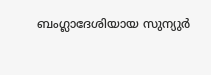ബംഗ്ലാദേശിയായ സുന്യുര്‍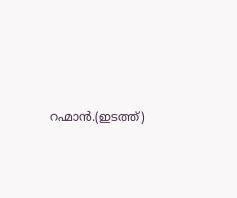റഹ്മാന്‍.(ഇടത്ത്)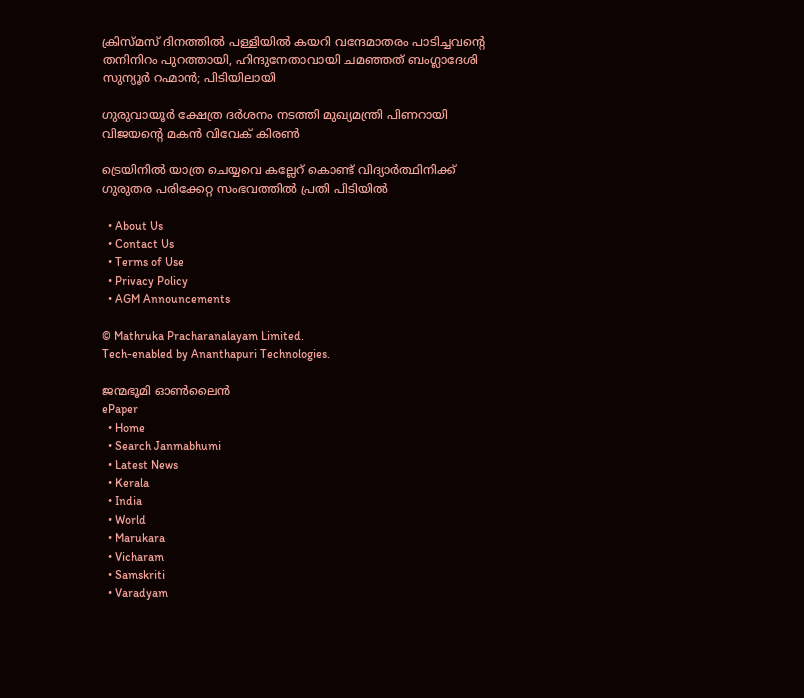ക്രിസ്മസ് ദിനത്തില്‍ പള്ളിയില്‍ കയറി വന്ദേമാതരം പാടിച്ചവന്റെ തനിനിറം പുറത്തായി, ഹിന്ദുനേതാവായി ചമഞ്ഞത് ബംഗ്ലാദേശി സുന്യൂര്‍ റഹ്മാന്‍; പിടിയിലായി

ഗുരുവായൂര്‍ ക്ഷേത്ര ദര്‍ശനം നടത്തി മുഖ്യമന്ത്രി പിണറായി വിജയന്റെ മകന്‍ വിവേക് കിരണ്‍

ട്രെയിനില്‍ യാത്ര ചെയ്യവെ കല്ലേറ് കൊണ്ട് വിദ്യാര്‍ത്ഥിനിക്ക് ഗുരുതര പരിക്കേറ്റ സംഭവത്തില്‍ പ്രതി പിടിയില്‍

  • About Us
  • Contact Us
  • Terms of Use
  • Privacy Policy
  • AGM Announcements

© Mathruka Pracharanalayam Limited.
Tech-enabled by Ananthapuri Technologies.

ജന്മഭൂമി ഓണ്‍ലൈന്‍
ePaper
  • Home
  • Search Janmabhumi
  • Latest News
  • Kerala
  • India
  • World
  • Marukara
  • Vicharam
  • Samskriti
  • Varadyam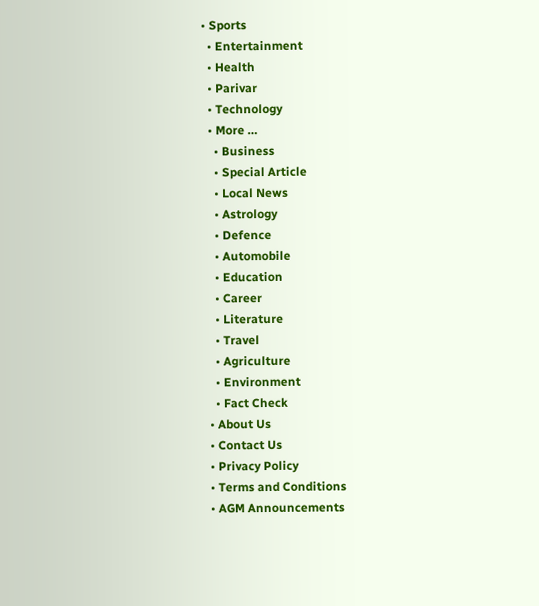• Sports
  • Entertainment
  • Health
  • Parivar
  • Technology
  • More …
    • Business
    • Special Article
    • Local News
    • Astrology
    • Defence
    • Automobile
    • Education
    • Career
    • Literature
    • Travel
    • Agriculture
    • Environment
    • Fact Check
  • About Us
  • Contact Us
  • Privacy Policy
  • Terms and Conditions
  • AGM Announcements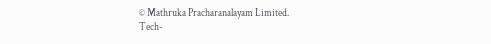© Mathruka Pracharanalayam Limited.
Tech-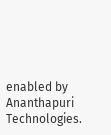enabled by Ananthapuri Technologies.